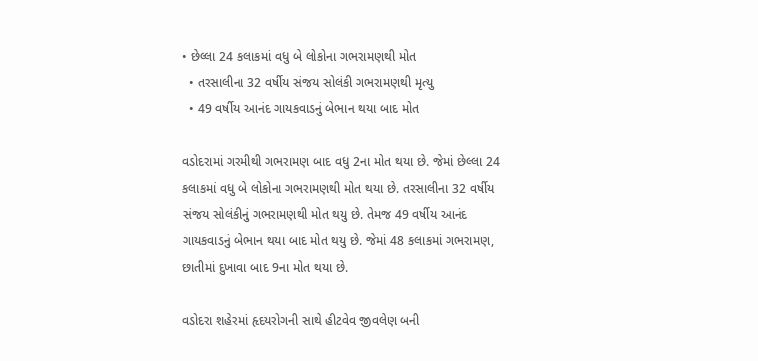• છેલ્લા 24 કલાકમાં વધુ બે લોકોના ગભરામણથી મોત
  • તરસાલીના 32 વર્ષીય સંજય સોલંકી ગભરામણથી મૃત્યુ
  • 49 વર્ષીય આનંદ ગાયકવાડનું બેભાન થયા બાદ મોત

વડોદરામાં ગરમીથી ગભરામણ બાદ વધુ 2ના મોત થયા છે. જેમાં છેલ્લા 24 કલાકમાં વધુ બે લોકોના ગભરામણથી મોત થયા છે. તરસાલીના 32 વર્ષીય સંજય સોલંકીનું ગભરામણથી મોત થયુ છે. તેમજ 49 વર્ષીય આનંદ ગાયકવાડનું બેભાન થયા બાદ મોત થયુ છે. જેમાં 48 કલાકમાં ગભરામણ, છાતીમાં દુખાવા બાદ 9ના મોત થયા છે.

વડોદરા શહેરમાં હૃદયરોગની સાથે હીટવેવ જીવલેણ બની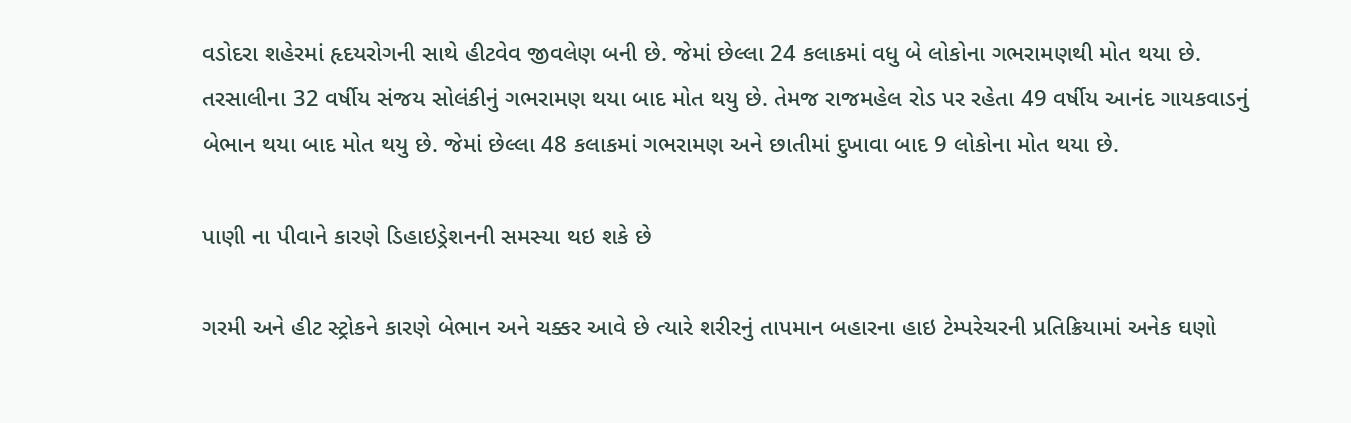વડોદરા શહેરમાં હૃદયરોગની સાથે હીટવેવ જીવલેણ બની છે. જેમાં છેલ્લા 24 કલાકમાં વધુ બે લોકોના ગભરામણથી મોત થયા છે. તરસાલીના 32 વર્ષીય સંજય સોલંકીનું ગભરામણ થયા બાદ મોત થયુ છે. તેમજ રાજમહેલ રોડ પર રહેતા 49 વર્ષીય આનંદ ગાયકવાડનું બેભાન થયા બાદ મોત થયુ છે. જેમાં છેલ્લા 48 કલાકમાં ગભરામણ અને છાતીમાં દુખાવા બાદ 9 લોકોના મોત થયા છે.

પાણી ના પીવાને કારણે ડિહાઇડ્રેશનની સમસ્યા થઇ શકે છે

ગરમી અને હીટ સ્ટ્રોકને કારણે બેભાન અને ચક્કર આવે છે ત્યારે શરીરનું તાપમાન બહારના હાઇ ટેમ્પરેચરની પ્રતિક્રિયામાં અનેક ઘણો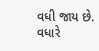વધી જાય છે. વધારે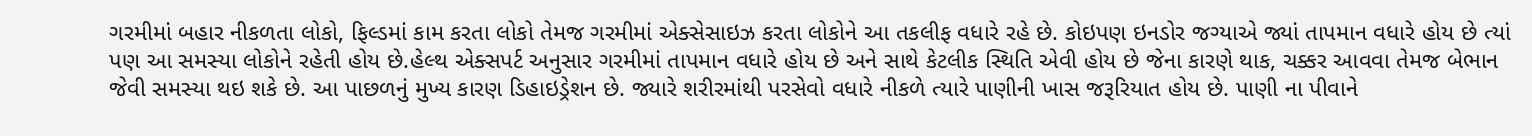ગરમીમાં બહાર નીકળતા લોકો, ફિલ્ડમાં કામ કરતા લોકો તેમજ ગરમીમાં એક્સેસાઇઝ કરતા લોકોને આ તકલીફ વધારે રહે છે. કોઇપણ ઇનડોર જગ્યાએ જ્યાં તાપમાન વધારે હોય છે ત્યાં પણ આ સમસ્યા લોકોને રહેતી હોય છે.હેલ્થ એક્સપર્ટ અનુસાર ગરમીમાં તાપમાન વધારે હોય છે અને સાથે કેટલીક સ્થિતિ એવી હોય છે જેના કારણે થાક, ચક્કર આવવા તેમજ બેભાન જેવી સમસ્યા થઇ શકે છે. આ પાછળનું મુખ્ય કારણ ડિહાઇડ્રેશન છે. જ્યારે શરીરમાંથી પરસેવો વધારે નીકળે ત્યારે પાણીની ખાસ જરૂરિયાત હોય છે. પાણી ના પીવાને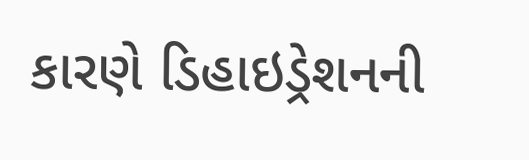કારણે ડિહાઇડ્રેશનની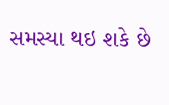સમસ્યા થઇ શકે છે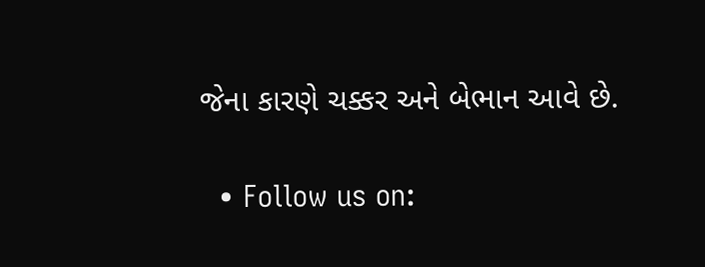જેના કારણે ચક્કર અને બેભાન આવે છે.

  • Follow us on: